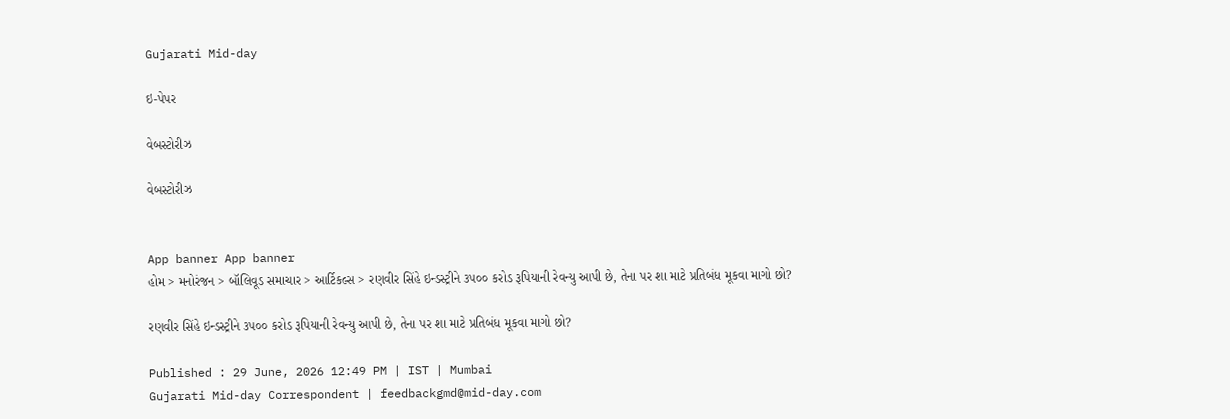Gujarati Mid-day

ઇ-પેપર

વેબસ્ટોરીઝ

વેબસ્ટોરીઝ


App banner App banner
હોમ > મનોરંજન > બૉલિવૂડ સમાચાર > આર્ટિકલ્સ > રણવીર સિંહે ઇન્ડસ્ટ્રીને ૩૫૦૦ કરોડ રૂપિયાની રેવન્યુ આપી છે, તેના પર શા માટે પ્રતિબંધ મૂકવા માગો છો?

રણવીર સિંહે ઇન્ડસ્ટ્રીને ૩૫૦૦ કરોડ રૂપિયાની રેવન્યુ આપી છે, તેના પર શા માટે પ્રતિબંધ મૂકવા માગો છો?

Published : 29 June, 2026 12:49 PM | IST | Mumbai
Gujarati Mid-day Correspondent | feedbackgmd@mid-day.com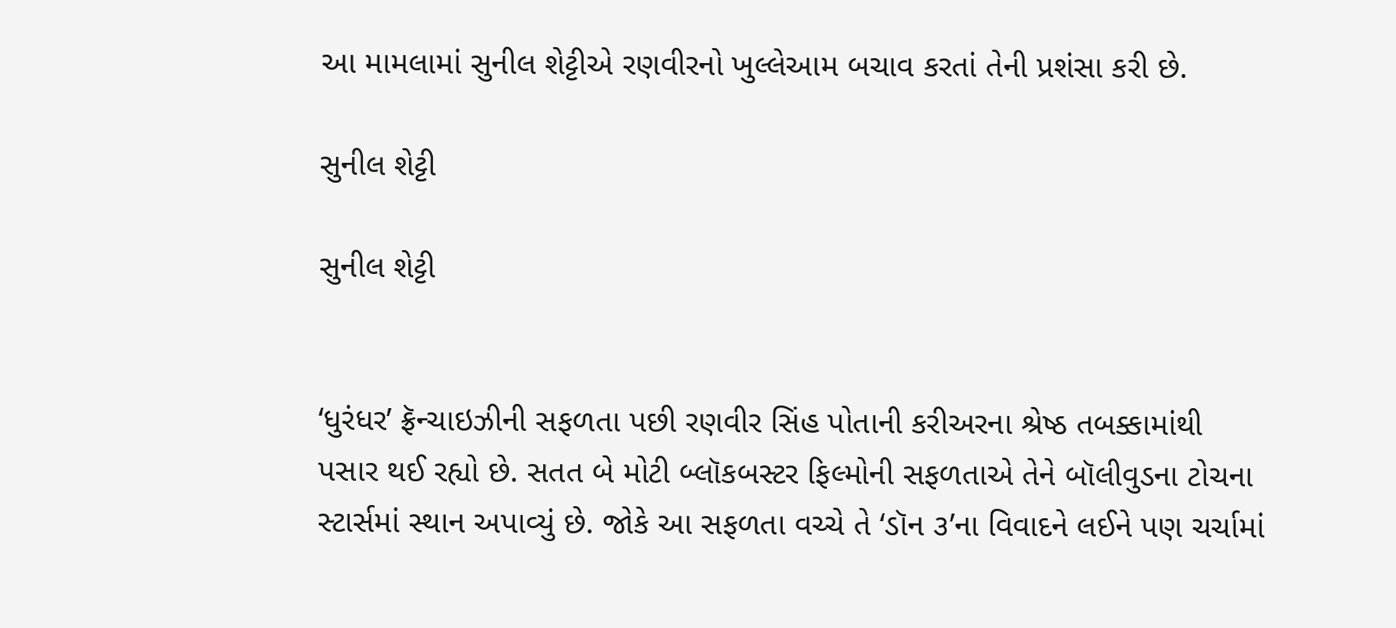આ મામલામાં સુનીલ શેટ્ટીએ રણવીરનો ખુલ્લેઆમ બચાવ કરતાં તેની પ્રશંસા કરી છે.

સુનીલ શેટ્ટી

સુનીલ શેટ્ટી


‘ધુરંધર’ ફ્રૅન્ચાઇઝીની સફળતા પછી રણવીર સિંહ પોતાની કરીઅરના શ્રેષ્ઠ તબક્કામાંથી પસાર થઈ રહ્યો છે. સતત બે મોટી બ્લૉકબસ્ટર ફિલ્મોની સફળતાએ તેને બૉલીવુડના ટોચના સ્ટાર્સમાં સ્થાન અપાવ્યું છે. જોકે આ સફળતા વચ્ચે તે ‘ડૉન ૩’ના વિવાદને લઈને પણ ચર્ચામાં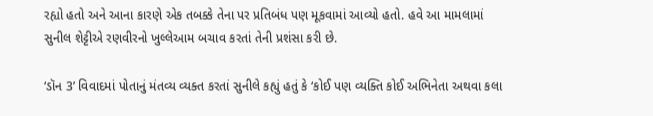રહ્યો હતો અને આના કારણે એક તબક્કે તેના પર પ્રતિબંધ પણ મૂકવામાં આવ્યો હતો. હવે આ મામલામાં સુનીલ શેટ્ટીએ રણવીરનો ખુલ્લેઆમ બચાવ કરતાં તેની પ્રશંસા કરી છે.

‘ડૉન 3’ વિવાદમાં પોતાનું મંતવ્ય વ્યક્ત કરતાં સુનીલે કહ્યું હતું કે ‘કોઈ પણ વ્યક્તિ કોઈ અભિનેતા અથવા કલા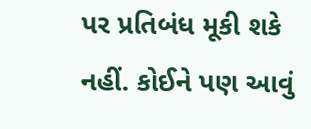પર પ્રતિબંધ મૂકી શકે નહીં. કોઈને પણ આવું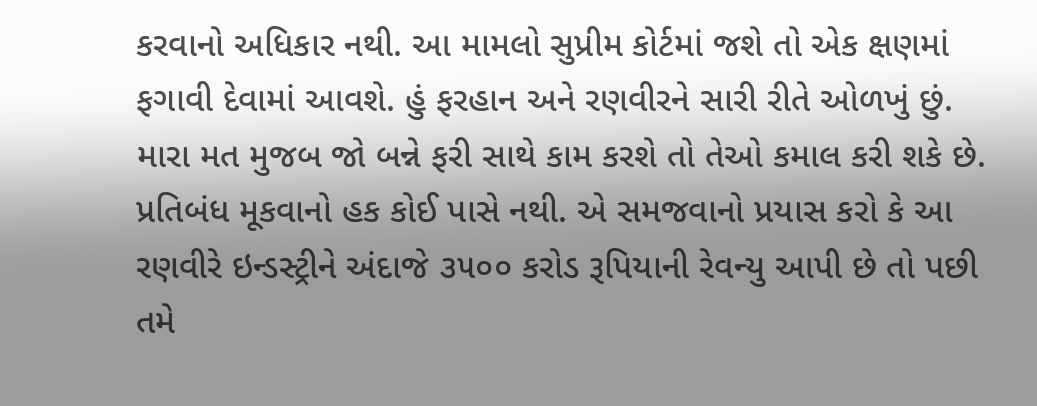કરવાનો અધિકાર નથી. આ મામલો સુપ્રીમ કોર્ટમાં જશે તો એક ક્ષણમાં ફગાવી દેવામાં આવશે. હું ફરહાન અને રણવીરને સારી રીતે ઓળખું છું. મારા મત મુજબ જો બન્ને ફરી સાથે કામ કરશે તો તેઓ કમાલ કરી શકે છે. પ્રતિબંધ મૂકવાનો હક કોઈ પાસે નથી. એ સમજવાનો પ્રયાસ કરો કે આ રણવીરે ઇન્ડસ્ટ્રીને અંદાજે ૩૫૦૦ કરોડ રૂપિયાની રેવન્યુ આપી છે તો પછી તમે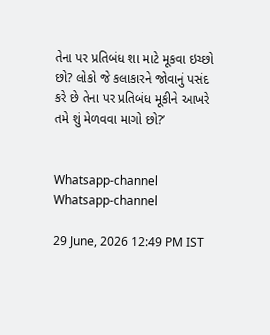તેના પર પ્રતિબંધ શા માટે મૂકવા ઇચ્છો છો? લોકો જે કલાકારને જોવાનું પસંદ કરે છે તેના પર પ્રતિબંધ મૂકીને આખરે તમે શું મેળવવા માગો છો?’


Whatsapp-channel Whatsapp-channel

29 June, 2026 12:49 PM IST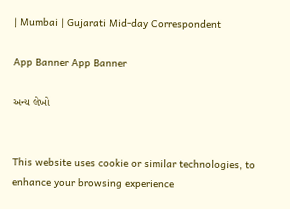| Mumbai | Gujarati Mid-day Correspondent

App Banner App Banner

અન્ય લેખો


This website uses cookie or similar technologies, to enhance your browsing experience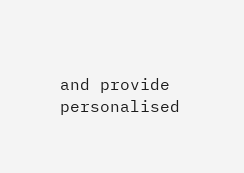and provide personalised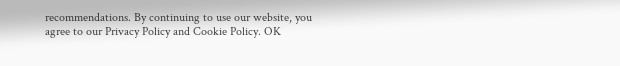recommendations. By continuing to use our website, you agree to our Privacy Policy and Cookie Policy. OK